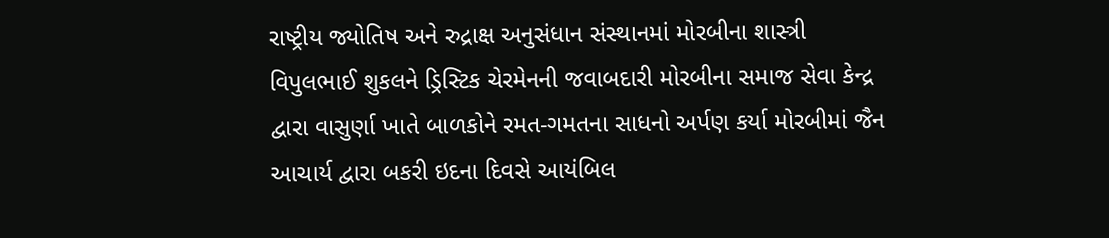રાષ્ટ્રીય જ્યોતિષ અને રુદ્રાક્ષ અનુસંધાન સંસ્થાનમાં મોરબીના શાસ્ત્રી વિપુલભાઈ શુકલને ડ્રિસ્ટિક ચેરમેનની જવાબદારી મોરબીના સમાજ સેવા કેન્દ્ર દ્વારા વાસુર્ણા ખાતે બાળકોને રમત-ગમતના સાધનો અર્પણ કર્યા મોરબીમાં જૈન આચાર્ય દ્વારા બકરી ઇદના દિવસે આયંબિલ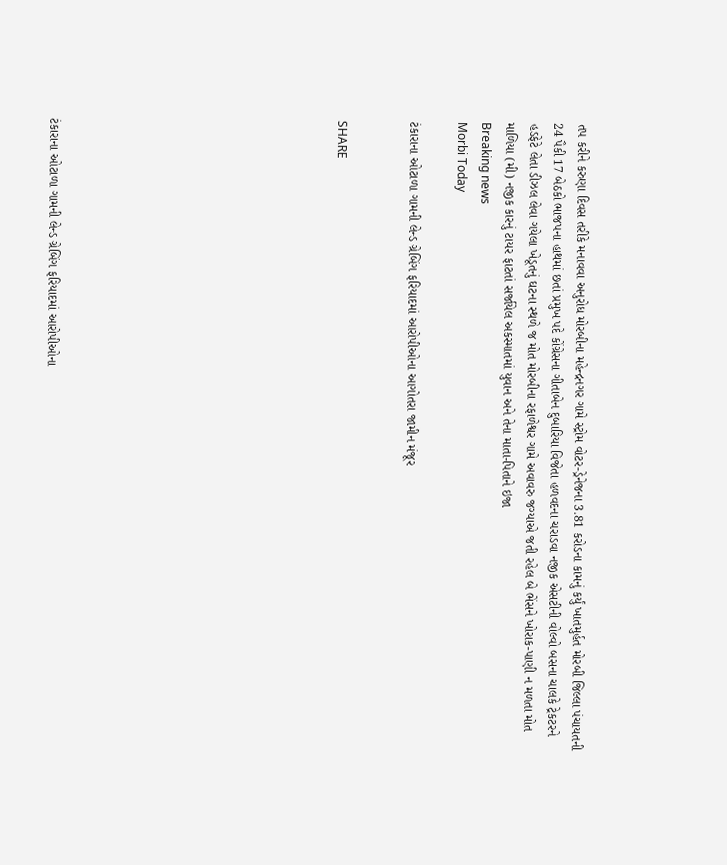તપ કરીને કરુણા દિવસ તરીકે મનાવવા અનુરોધ મોરબીના મહેન્દ્રનગર ગામે સ્ટ્રોમ વોટર-ડ્રેનેજના 3.81 કરોડના કામનું કર્યું ખાતમુર્હત મોરબી જિલ્લા પંચાયતની 24 પૈકી 17 બેઠકો ભાજપના હાથમાં છતાં પ્રમુખ પદે કોંગ્રેસના ગીતાબેન દુબારિયા વિજેતા હળવદના ચરાડવા નજીક એસટીની વોલ્વો બસના ચાલકે ટ્રેકટરને હડફેટે લેતા ડીઝલ લેવા ગયેલા ખેડૂતનું ઘટના સ્થળે જ મોત મોરબીના રફાળેશ્વર ગામે અવાવરુ જગ્યાએ જતી રહેલ બે ભેંસને ખોરાક-પાણી ન મળતા મોત માળિયા (મી) નજીક કારનું ટાયર ફાટતાં સર્જાયેલ અકસ્માતમાં યુવાન અને તેના માતા-પિતાને ઇજા
Breaking news
Morbi Today

ટંકારાના ઓટાળા ગામની લેન્ડ ગ્રેબિંગ ફરિયાદમાં આરોપીઓના આગોતરા જામીન મંજૂર


SHARE











ટંકારાના ઓટાળા ગામની લેન્ડ ગ્રેબિંગ ફરિયાદમાં આરોપીઓના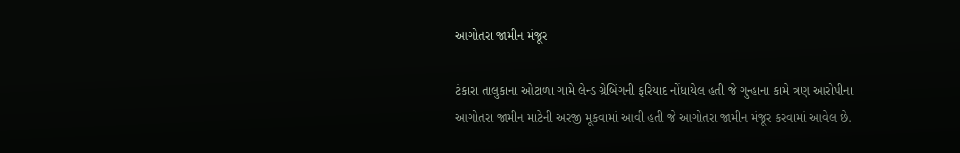આગોતરા જામીન મંજૂર

ટંકારા તાલુકાના ઓટાળા ગામે લેન્ડ ગ્રેબિંગની ફરિયાદ નોંધાયેલ હતી જે ગુન્હાના કામે ત્રણ આરોપીના આગોતરા જામીન માટેની અરજી મૂકવામાં આવી હતી જે આગોતરા જામીન મંજૂર કરવામાં આવેલ છે.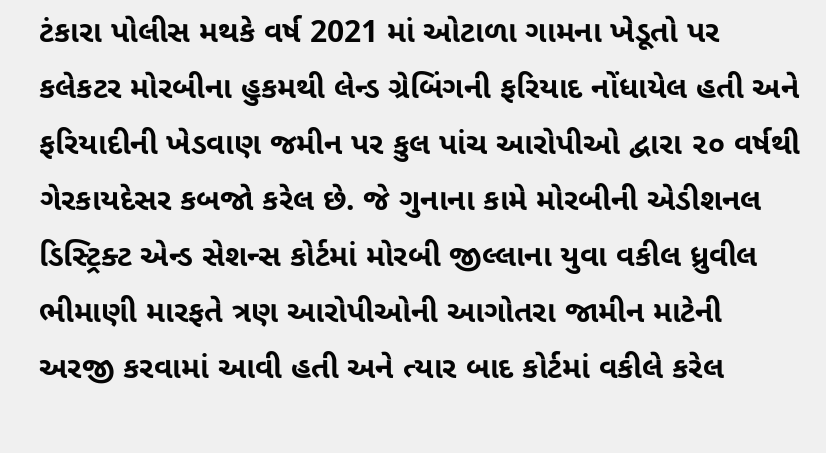ટંકારા પોલીસ મથકે વર્ષ 2021 માં ઓટાળા ગામના ખેડૂતો પર કલેકટર મોરબીના હુકમથી લેન્ડ ગ્રેબિંગની ફરિયાદ નોંધાયેલ હતી અને ફરિયાદીની ખેડવાણ જમીન પર કુલ પાંચ આરોપીઓ દ્વારા ૨૦ વર્ષથી ગેરકાયદેસર કબજો કરેલ છે. જે ગુનાના કામે મોરબીની એડીશનલ ડિસ્ટ્રિક્ટ એન્ડ સેશન્સ કોર્ટમાં મોરબી જીલ્લાના યુવા વકીલ ધ્રુવીલ ભીમાણી મારફતે ત્રણ આરોપીઓની આગોતરા જામીન માટેની અરજી કરવામાં આવી હતી અને ત્યાર બાદ કોર્ટમાં વકીલે કરેલ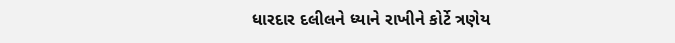ધારદાર દલીલને ધ્યાને રાખીને કોર્ટે ત્રણેય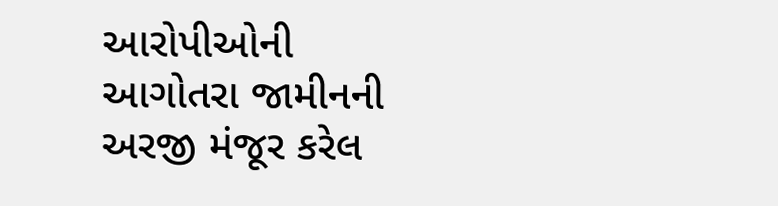આરોપીઓની આગોતરા જામીનની અરજી મંજૂર કરેલ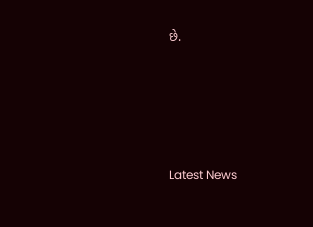છે.






Latest News